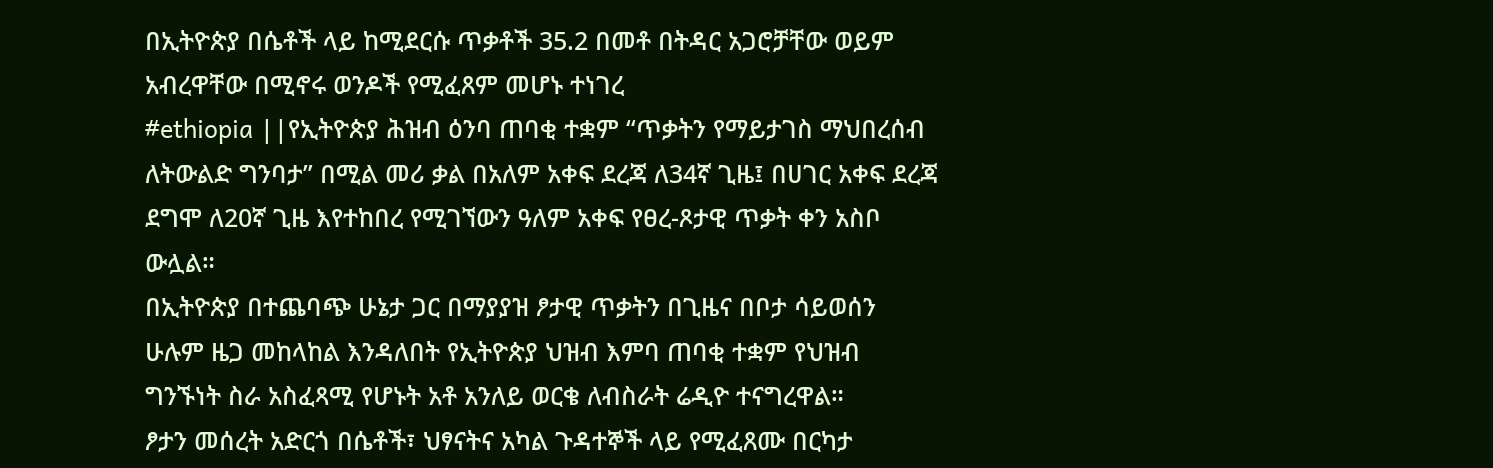በኢትዮጵያ በሴቶች ላይ ከሚደርሱ ጥቃቶች 35.2 በመቶ በትዳር አጋሮቻቸው ወይም አብረዋቸው በሚኖሩ ወንዶች የሚፈጸም መሆኑ ተነገረ
#ethiopia ||የኢትዮጵያ ሕዝብ ዕንባ ጠባቂ ተቋም “ጥቃትን የማይታገስ ማህበረሰብ ለትውልድ ግንባታ” በሚል መሪ ቃል በአለም አቀፍ ደረጃ ለ34ኛ ጊዜ፤ በሀገር አቀፍ ደረጃ ደግሞ ለ20ኛ ጊዜ እየተከበረ የሚገኘውን ዓለም አቀፍ የፀረ-ጾታዊ ጥቃት ቀን አስቦ ውሏል።
በኢትዮጵያ በተጨባጭ ሁኔታ ጋር በማያያዝ ፆታዊ ጥቃትን በጊዜና በቦታ ሳይወሰን ሁሉም ዜጋ መከላከል እንዳለበት የኢትዮጵያ ህዝብ እምባ ጠባቂ ተቋም የህዝብ ግንኙነት ስራ አስፈጻሚ የሆኑት አቶ አንለይ ወርቄ ለብስራት ሬዲዮ ተናግረዋል።
ፆታን መሰረት አድርጎ በሴቶች፣ ህፃናትና አካል ጉዳተኞች ላይ የሚፈጸሙ በርካታ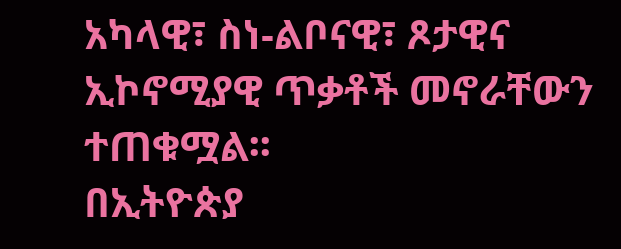አካላዊ፣ ስነ-ልቦናዊ፣ ጾታዊና ኢኮኖሚያዊ ጥቃቶች መኖራቸውን ተጠቁሟል፡፡
በኢትዮጵያ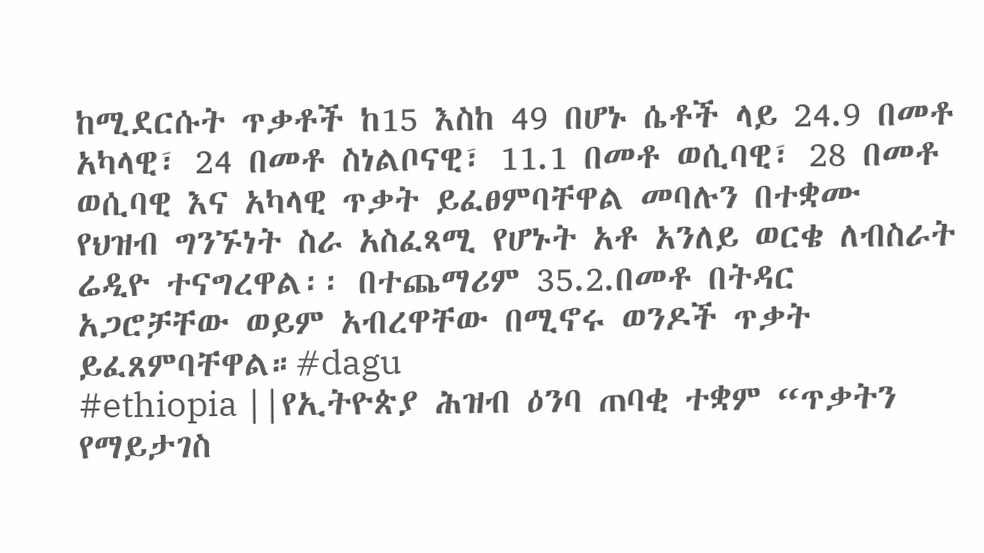ከሚደርሱት ጥቃቶች ከ15 እስከ 49 በሆኑ ሴቶች ላይ 24.9 በመቶ አካላዊ፣ 24 በመቶ ስነልቦናዊ፣ 11.1 በመቶ ወሲባዊ፣ 28 በመቶ ወሲባዊ እና አካላዊ ጥቃት ይፈፀምባቸዋል መባሉን በተቋሙ የህዝብ ግንኙነት ስራ አስፈጻሚ የሆኑት አቶ አንለይ ወርቄ ለብስራት ሬዲዮ ተናግረዋል፡፡ በተጨማሪም 35.2.በመቶ በትዳር አጋሮቻቸው ወይም አብረዋቸው በሚኖሩ ወንዶች ጥቃት ይፈጸምባቸዋል።#dagu
#ethiopia ||የኢትዮጵያ ሕዝብ ዕንባ ጠባቂ ተቋም “ጥቃትን የማይታገስ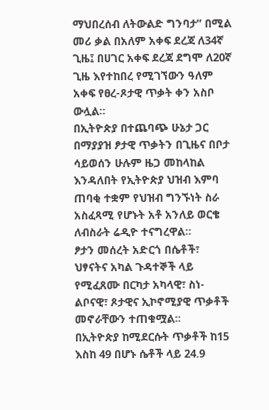ማህበረሰብ ለትውልድ ግንባታ” በሚል መሪ ቃል በአለም አቀፍ ደረጃ ለ34ኛ ጊዜ፤ በሀገር አቀፍ ደረጃ ደግሞ ለ20ኛ ጊዜ እየተከበረ የሚገኘውን ዓለም አቀፍ የፀረ-ጾታዊ ጥቃት ቀን አስቦ ውሏል።
በኢትዮጵያ በተጨባጭ ሁኔታ ጋር በማያያዝ ፆታዊ ጥቃትን በጊዜና በቦታ ሳይወሰን ሁሉም ዜጋ መከላከል እንዳለበት የኢትዮጵያ ህዝብ እምባ ጠባቂ ተቋም የህዝብ ግንኙነት ስራ አስፈጻሚ የሆኑት አቶ አንለይ ወርቄ ለብስራት ሬዲዮ ተናግረዋል።
ፆታን መሰረት አድርጎ በሴቶች፣ ህፃናትና አካል ጉዳተኞች ላይ የሚፈጸሙ በርካታ አካላዊ፣ ስነ-ልቦናዊ፣ ጾታዊና ኢኮኖሚያዊ ጥቃቶች መኖራቸውን ተጠቁሟል፡፡
በኢትዮጵያ ከሚደርሱት ጥቃቶች ከ15 እስከ 49 በሆኑ ሴቶች ላይ 24.9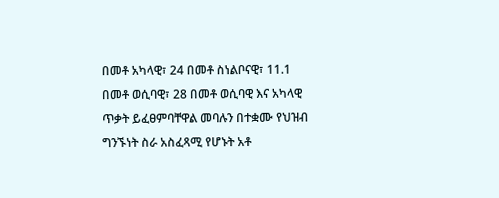በመቶ አካላዊ፣ 24 በመቶ ስነልቦናዊ፣ 11.1 በመቶ ወሲባዊ፣ 28 በመቶ ወሲባዊ እና አካላዊ ጥቃት ይፈፀምባቸዋል መባሉን በተቋሙ የህዝብ ግንኙነት ስራ አስፈጻሚ የሆኑት አቶ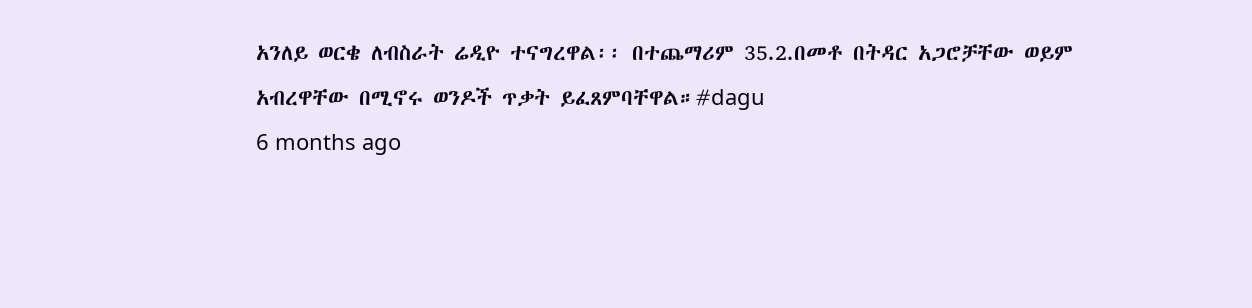አንለይ ወርቄ ለብስራት ሬዲዮ ተናግረዋል፡፡ በተጨማሪም 35.2.በመቶ በትዳር አጋሮቻቸው ወይም አብረዋቸው በሚኖሩ ወንዶች ጥቃት ይፈጸምባቸዋል።#dagu
6 months ago